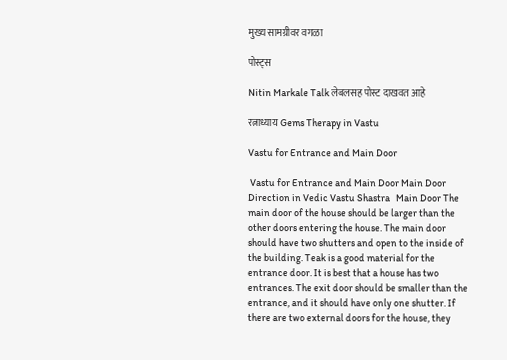मुख्य सामग्रीवर वगळा

पोस्ट्स

Nitin Markale Talk लेबलसह पोस्ट दाखवत आहे

रत्नाध्याय Gems Therapy in Vastu

Vastu for Entrance and Main Door

 Vastu for Entrance and Main Door Main Door Direction in Vedic Vastu Shastra   Main Door The main door of the house should be larger than the other doors entering the house. The main door should have two shutters and open to the inside of the building. Teak is a good material for the entrance door. It is best that a house has two entrances. The exit door should be smaller than the entrance, and it should have only one shutter. If there are two external doors for the house, they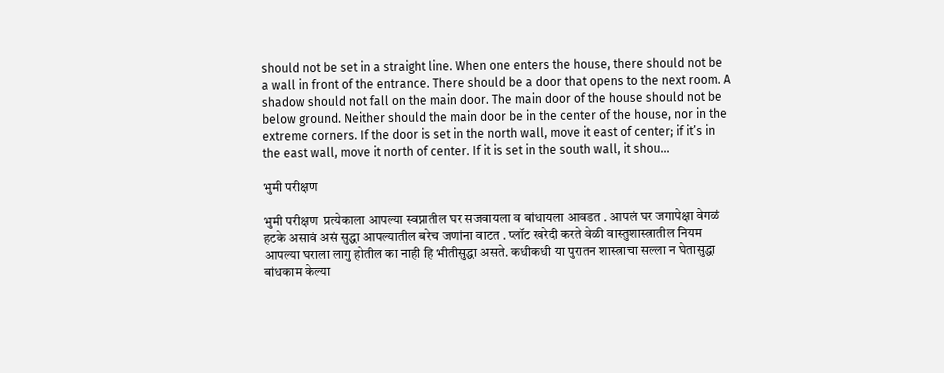should not be set in a straight line. When one enters the house, there should not be a wall in front of the entrance. There should be a door that opens to the next room. A shadow should not fall on the main door. The main door of the house should not be below ground. Neither should the main door be in the center of the house, nor in the extreme corners. If the door is set in the north wall, move it east of center; if it’s in the east wall, move it north of center. If it is set in the south wall, it shou...

भुमी परीक्षण

भुमी परीक्षण  प्रत्येकाला आपल्या स्वप्नातील घर सजवायला व बांधायला आवडत . आपलं घर जगापेक्षा वेगळं हटके असावं असं सुद्धा आपल्यातील बरेच जणांना वाटत . प्लॉट खरेदी करते वेळी वास्तुशास्त्रातील नियम आपल्या घराला लागु होतील का नाही हि भीतीसुद्धा असते. कधीकधी या पुरातन शास्त्राचा सल्ला न घेतासुद्धा बांधकाम केल्या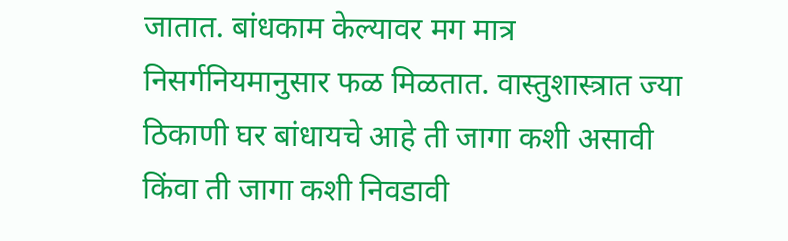जातात. बांधकाम केल्यावर मग मात्र निसर्गनियमानुसार फळ मिळतात. वास्तुशास्त्रात ज्या ठिकाणी घर बांधायचे आहे ती जागा कशी असावी किंवा ती जागा कशी निवडावी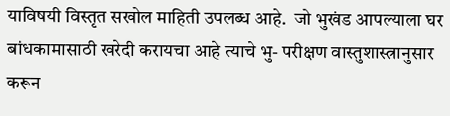याविषयी विस्तृत सखोल माहिती उपलब्ध आहे.  जो भुखंड आपल्याला घर बांधकामासाठी खरेदी करायचा आहे त्याचे भु- परीक्षण वास्तुशास्त्रानुसार करून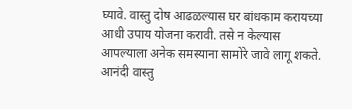घ्यावे. वास्तु दोष आढळल्यास घर बांधकाम करायच्या आधी उपाय योजना करावी. तसे न केल्यास आपल्याला अनेक समस्याना सामोरे जावे लागू शकते.  आनंदी वास्तु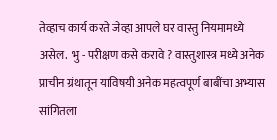तेव्हाच कार्य करते जेव्हा आपले घर वास्तु नियमामध्ये असेल.  भु - परीक्षण कसे करावे ? वास्तुशास्त्र मध्ये अनेक प्राचीन ग्रंथातून याविषयी अनेक महत्वपूर्ण बाबींचा अभ्यास सांगितला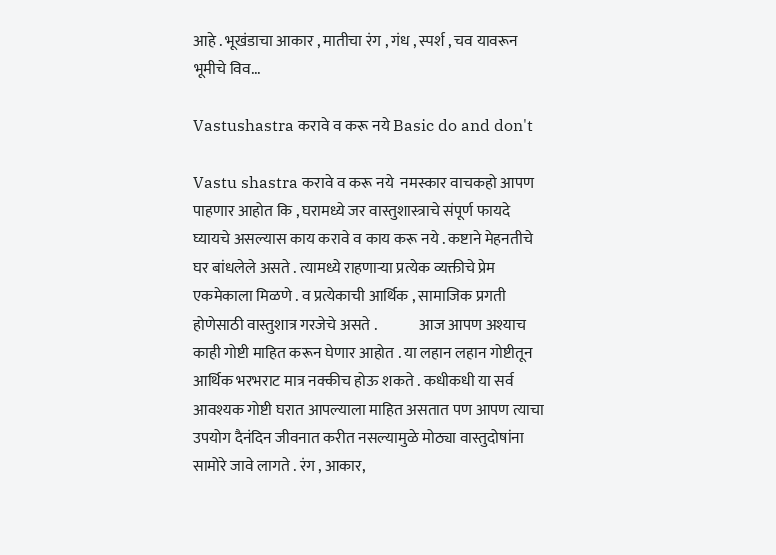आहे . भूखंडाचा आकार , मातीचा रंग , गंध , स्पर्श , चव यावरून भूमीचे विव...

Vastushastra करावे व करू नये Basic do and don't

Vastu shastra करावे व करू नये  नमस्कार वाचकहो आपण पाहणार आहोत कि , घरामध्ये जर वास्तुशास्त्राचे संपूर्ण फायदे घ्यायचे असल्यास काय करावे व काय करू नये . कष्टाने मेहनतीचे घर बांधलेले असते . त्यामध्ये राहणाऱ्या प्रत्येक व्यक्तीचे प्रेम एकमेकाला मिळणे . व प्रत्येकाची आर्थिक , सामाजिक प्रगती होणेसाठी वास्तुशात्र गरजेचे असते .              आज आपण अश्याच काही गोष्टी माहित करून घेणार आहोत . या लहान लहान गोष्टीतून आर्थिक भरभराट मात्र नक्कीच होऊ शकते . कधीकधी या सर्व आवश्यक गोष्टी घरात आपल्याला माहित असतात पण आपण त्याचा उपयोग दैनंदिन जीवनात करीत नसल्यामुळे मोठ्या वास्तुदोषांना सामोरे जावे लागते . रंग , आकार,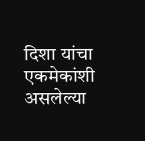दिशा यांचा एकमेकांशी असलेल्या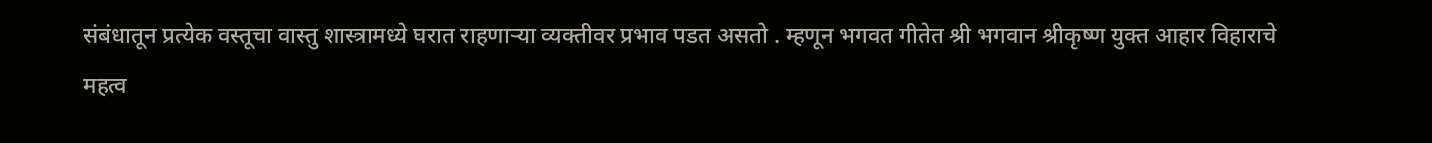संबंधातून प्रत्येक वस्तूचा वास्तु शास्त्रामध्ये घरात राहणाऱ्या व्यक्तीवर प्रभाव पडत असतो . म्हणून भगवत गीतेत श्री भगवान श्रीकृष्ण युक्त आहार विहाराचे महत्व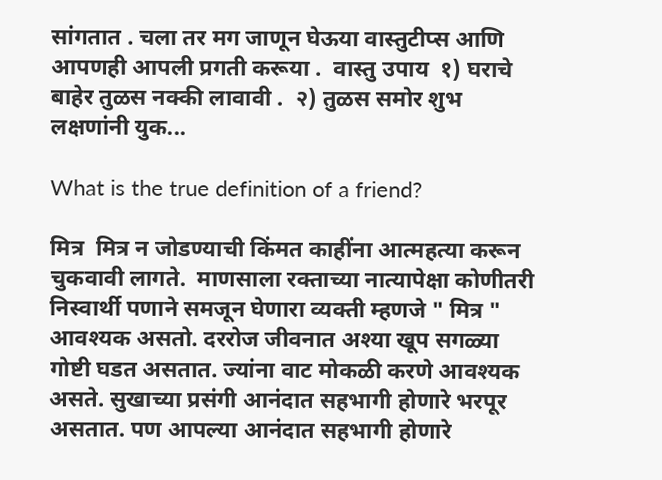सांगतात . चला तर मग जाणून घेऊया वास्तुटीप्स आणि आपणही आपली प्रगती करूया .  वास्तु उपाय  १) घराचे बाहेर तुळस नक्की लावावी .  २) तुळस समोर शुभ लक्षणांनी युक...

What is the true definition of a friend?

मित्र  मित्र न जोडण्याची किंमत काहींना आत्महत्या करून चुकवावी लागते.  माणसाला रक्ताच्या नात्यापेक्षा कोणीतरी निस्वार्थी पणाने समजून घेणारा व्यक्ती म्हणजे " मित्र " आवश्यक असतो. दररोज जीवनात अश्या खूप सगळ्या गोष्टी घडत असतात. ज्यांना वाट मोकळी करणे आवश्यक असते. सुखाच्या प्रसंगी आनंदात सहभागी होणारे भरपूर असतात. पण आपल्या आनंदात सहभागी होणारे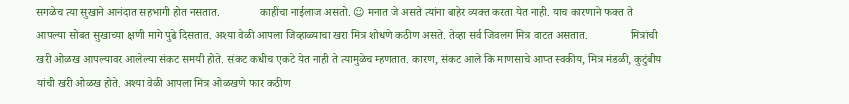सगळेच त्या सुखाने आनंदात सहभागी होत नसतात.              काहींचा नाईलाज असतो. ☺ मनात जे असते त्यांना बाहेर व्यक्त करता येत नाही. याच कारणाने फक्त ते आपल्या सोबत सुखाच्या क्षणी मागे पुढे दिसतात. अश्या वेळी आपला जिव्हाळ्याचा खरा मित्र शोधणे कठीण असते. तेव्हा सर्व जिवलग मित्र वाटत असतात.               मित्रांची खरी ओळख आपल्यावर आलेल्या संकट समयी होते. संकट कधीच एकटे येत नाही ते त्यामुळेच म्हणतात. कारण, संकट आले कि माणसाचे आप्त स्वकीय, मित्र मंडळी, कुटुंबीय यांची खरी ओळख होते. अश्या वेळी आपला मित्र ओळखणे फार कठीण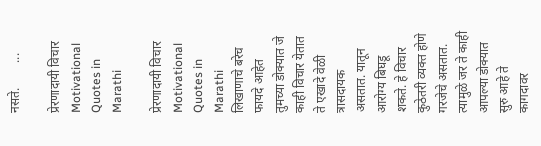नसते.        ...

प्रेरणादायी विचार Motivational Quotes in Marathi

प्रेरणादायी विचार Motivational Quotes in Marathi    लिखाणाचे बरेच फायदे आहेत तुमच्या डोक्यात जे काही विचार येतात ते एखादे वेळी त्रासदायक असतात. यातून आरोग्य बिघडू शकते. हे विचार कुठेतरी व्यक्त होणे गरजेचे असतात. त्यामुळे जर ते काही आपल्या डोक्यात सुरु आहे ते कागदावर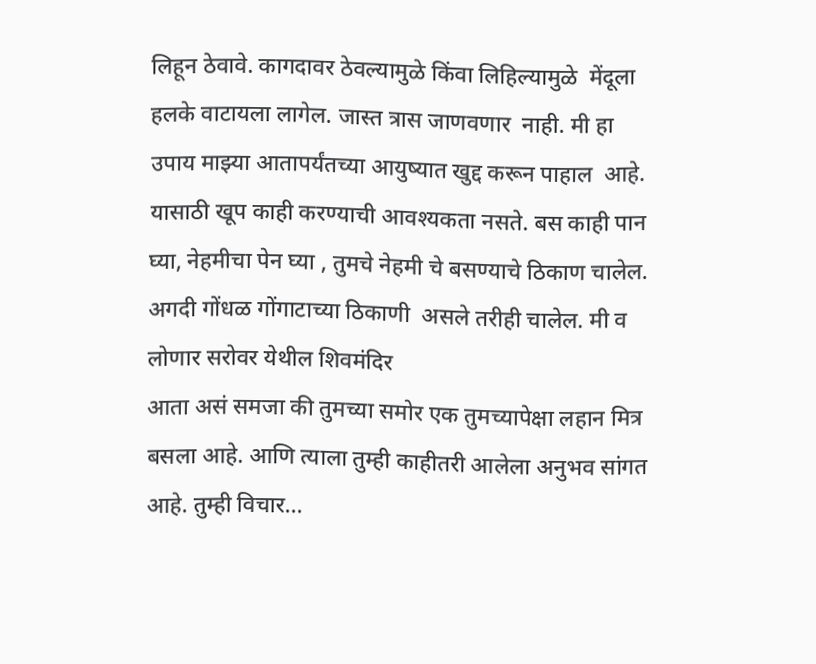लिहून ठेवावे. कागदावर ठेवल्यामुळे किंवा लिहिल्यामुळे  मेंदूला हलके वाटायला लागेल. जास्त त्रास जाणवणार  नाही. मी हा उपाय माझ्या आतापर्यंतच्या आयुष्यात खुद्द करून पाहाल  आहे. यासाठी खूप काही करण्याची आवश्यकता नसते. बस काही पान  घ्या, नेहमीचा पेन घ्या , तुमचे नेहमी चे बसण्याचे ठिकाण चालेल. अगदी गोंधळ गोंगाटाच्या ठिकाणी  असले तरीही चालेल. मी व लोणार सरोवर येथील शिवमंदिर                                                   आता असं समजा की तुमच्या समोर एक तुमच्यापेक्षा लहान मित्र बसला आहे. आणि त्याला तुम्ही काहीतरी आलेला अनुभव सांगत आहे. तुम्ही विचार...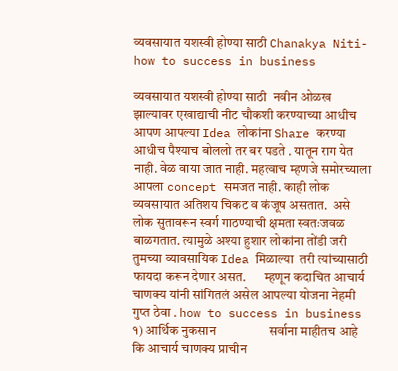व्यवसायात यशस्वी होण्या साठी Chanakya Niti- how to success in business

व्यवसायात यशस्वी होण्या साठी  नवीन ओळख झाल्यावर एखाद्याची नीट चौकशी करण्याच्या आधीच आपण आपल्या Idea लोकांना Share करण्या आधीच पैश्याच बोललो तर बर पडते . यातून राग येत नाही. वेळ वाया जात नाही. महत्वाच म्हणजे समोरच्याला आपला concept समजत नाही. काही लोक व्यवसायात अतिशय चिकट व कंजूष असतात.  असे लोक सुतावरून स्वर्ग गाठण्याची क्षमता स्वतःजवळ बाळगतात. त्यामुळे अश्या हुशार लोकांना तोंडी जरी तुमच्या व्यावसायिक Idea मिळाल्या  तरी त्यांच्यासाठी फायदा करून देणार असत.       म्हणून कदाचित आचार्य चाणक्य यांनी सांगितलं असेल आपल्या योजना नेहमी गुप्त ठेवा . how to success in business १) आर्थिक नुकसान                 सर्वाना माहीतच आहे कि आचार्य चाणक्य प्राचीन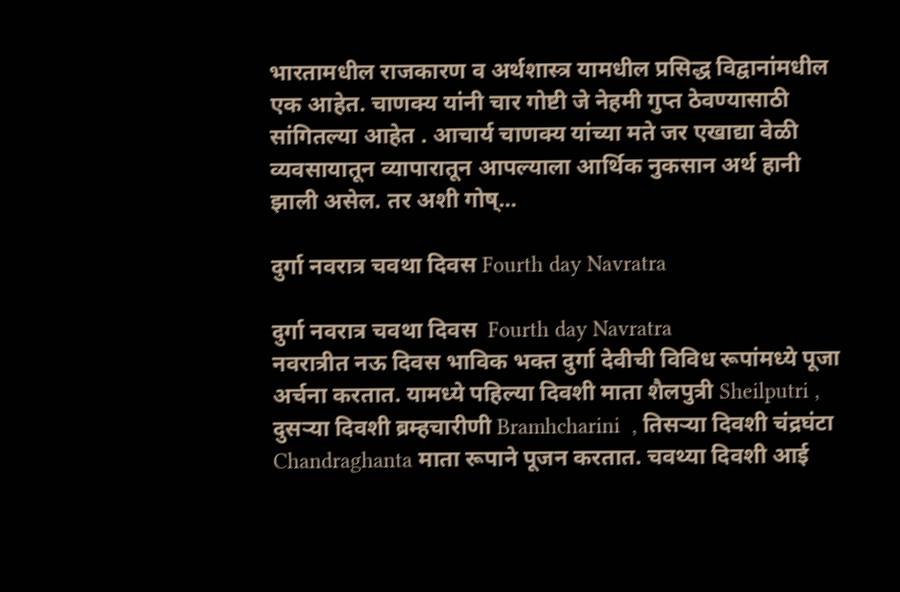भारतामधील राजकारण व अर्थशास्त्र यामधील प्रसिद्ध विद्वानांमधील एक आहेत. चाणक्य यांनी चार गोष्टी जे नेहमी गुप्त ठेवण्यासाठी सांगितल्या आहेत . आचार्य चाणक्य यांच्या मते जर एखाद्या वेळी व्यवसायातून व्यापारातून आपल्याला आर्थिक नुकसान अर्थ हानी झाली असेल. तर अशी गोष्...

दुर्गा नवरात्र चवथा दिवस Fourth day Navratra

दुर्गा नवरात्र चवथा दिवस  Fourth day Navratra                             नवरात्रीत नऊ दिवस भाविक भक्त दुर्गा देवीची विविध रूपांमध्ये पूजा अर्चना करतात. यामध्ये पहिल्या दिवशी माता शैलपुत्री Sheilputri , दुसऱ्या दिवशी ब्रम्हचारीणी Bramhcharini  , तिसऱ्या दिवशी चंद्रघंटा Chandraghanta माता रूपाने पूजन करतात. चवथ्या दिवशी आई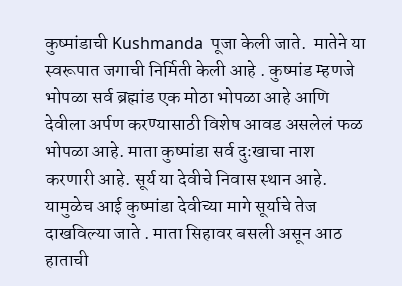कुष्मांडाची Kushmanda  पूजा केली जाते.  मातेने या स्वरूपात जगाची निर्मिती केली आहे . कुष्मांड म्हणजे भोपळा सर्व ब्रह्मांड एक मोठा भोपळा आहे आणि देवीला अर्पण करण्यासाठी विशेष आवड असलेलं फळ भोपळा आहे. माता कुष्मांडा सर्व दुःखाचा नाश करणारी आहे. सूर्य या देवीचे निवास स्थान आहे. यामुळेच आई कुष्मांडा देवीच्या मागे सूर्याचे तेज दाखविल्या जाते . माता सिहावर बसली असून आठ हाताची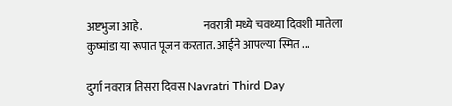अष्टभुजा आहे.                           नवरात्री मध्ये चवथ्या दिवशी मातेला कुष्मांडा या रूपात पूजन करतात. आईने आपल्या स्मित ...

दुर्गा नवरात्र तिसरा दिवस Navratri Third Day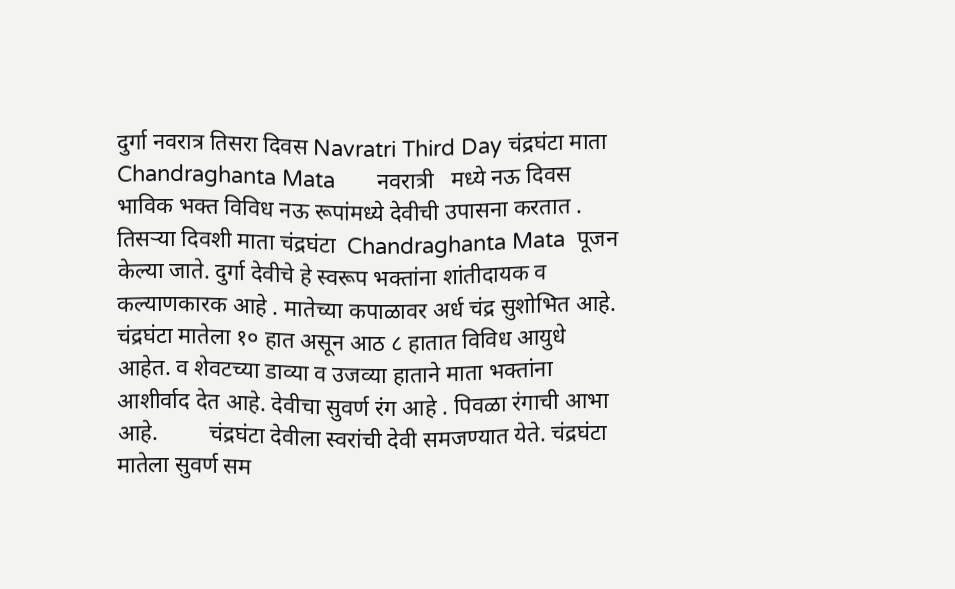दुर्गा नवरात्र तिसरा दिवस Navratri Third Day चंद्रघंटा माता Chandraghanta Mata       नवरात्री   मध्ये नऊ दिवस भाविक भक्त विविध नऊ रूपांमध्ये देवीची उपासना करतात . तिसऱ्या दिवशी माता चंद्रघंटा  Chandraghanta Mata  पूजन केल्या जाते. दुर्गा देवीचे हे स्वरूप भक्तांना शांतीदायक व कल्याणकारक आहे . मातेच्या कपाळावर अर्ध चंद्र सुशोभित आहे. चंद्रघंटा मातेला १० हात असून आठ ८ हातात विविध आयुधे आहेत. व शेवटच्या डाव्या व उजव्या हाताने माता भक्तांना आशीर्वाद देत आहे. देवीचा सुवर्ण रंग आहे . पिवळा रंगाची आभा आहे.         चंद्रघंटा देवीला स्वरांची देवी समजण्यात येते. चंद्रघंटा   मातेला सुवर्ण सम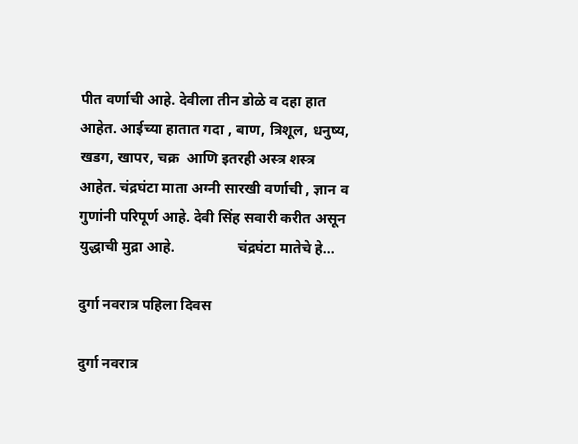पीत वर्णाची आहे. देवीला तीन डोळे व दहा हात आहेत. आईच्या हातात गदा , बाण, त्रिशूल, धनुष्य, खडग, खापर, चक्र  आणि इतरही अस्त्र शस्त्र आहेत. चंद्रघंटा माता अग्नी सारखी वर्णाची , ज्ञान व गुणांनी परिपूर्ण आहे. देवी सिंह सवारी करीत असून युद्धाची मुद्रा आहे.                 चंद्रघंटा मातेचे हे...

दुर्गा नवरात्र पहिला दिवस

दुर्गा नवरात्र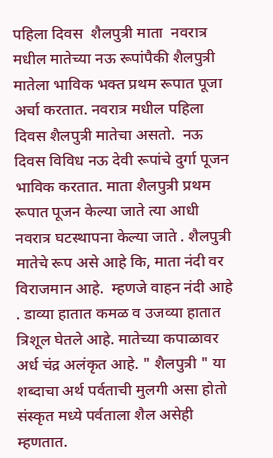पहिला दिवस  शैलपुत्री माता  नवरात्र मधील मातेच्या नऊ रूपांपैकी शैलपुत्री मातेला भाविक भक्त प्रथम रूपात पूजा अर्चा करतात. नवरात्र मधील पहिला  दिवस शैलपुत्री मातेचा असतो.  नऊ  दिवस विविध नऊ देवी रूपांचे दुर्गा पूजन भाविक करतात. माता शैलपुत्री प्रथम रूपात पूजन केल्या जाते त्या आधी नवरात्र घटस्थापना केल्या जाते . शैलपुत्री  मातेचे रूप असे आहे कि, माता नंदी वर विराजमान आहे.  म्हणजे वाहन नंदी आहे . डाव्या हातात कमळ व उजव्या हातात त्रिशूल घेतले आहे. मातेच्या कपाळावर अर्ध चंद्र अलंकृत आहे. " शैलपुत्री " या शब्दाचा अर्थ पर्वताची मुलगी असा होतो संस्कृत मध्ये पर्वताला शैल असेही म्हणतात.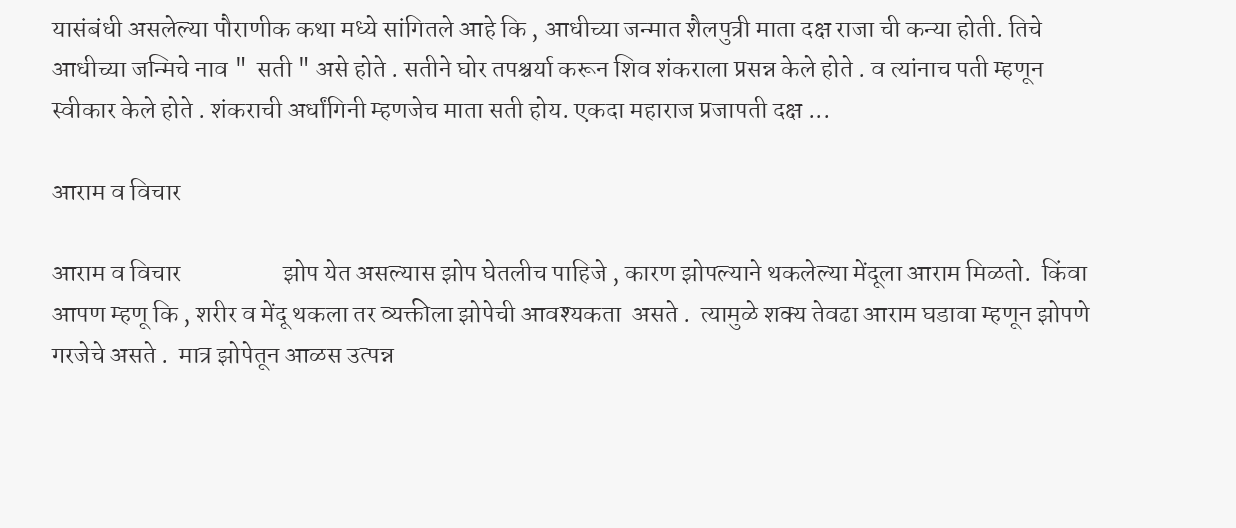यासंबंधी असलेल्या पौराणीक कथा मध्ये सांगितले आहे कि , आधीच्या जन्मात शैलपुत्री माता दक्ष राजा ची कन्या होती. तिचे आधीच्या जन्मिचे नाव "  सती " असे होते . सतीने घोर तपश्चर्या करून शिव शंकराला प्रसन्न केले होते . व त्यांनाच पती म्हणून स्वीकार केले होते . शंकराची अर्धांगिनी म्हणजेच माता सती होय. एकदा महाराज प्रजापती दक्ष ...

आराम व विचार

आराम व विचार                    झोप येत असल्यास झोप घेतलीच पाहिजे , कारण झोपल्याने थकलेल्या मेंदूला आराम मिळतो.  किंवा आपण म्हणू कि , शरीर व मेंदू थकला तर व्यक्तीला झोपेची आवश्यकता  असते .  त्यामुळे शक्य तेवढा आराम घडावा म्हणून झोपणे गरजेचे असते .  मात्र झोपेतून आळस उत्पन्न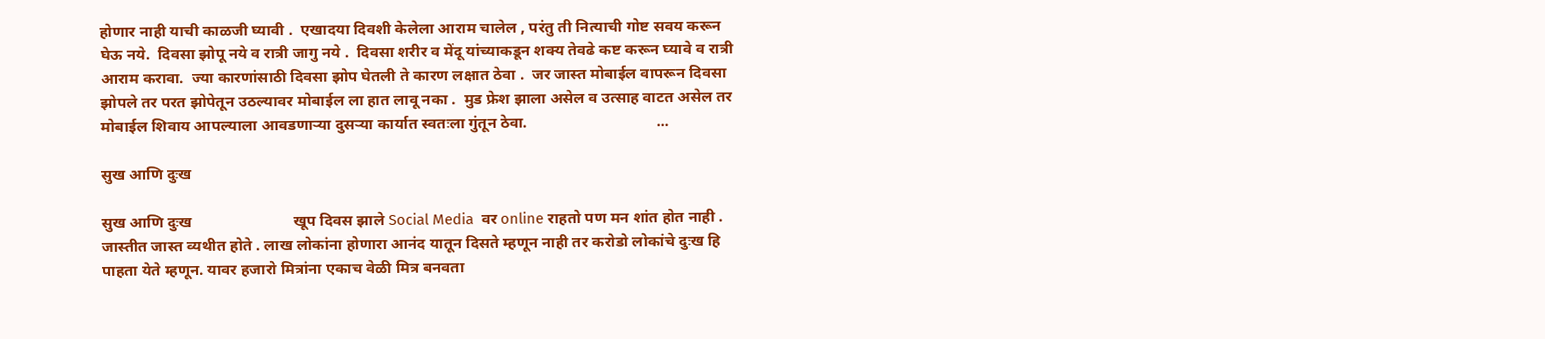होणार नाही याची काळजी घ्यावी .  एखादया दिवशी केलेला आराम चालेल , परंतु ती नित्याची गोष्ट सवय करून घेऊ नये.  दिवसा झोपू नये व रात्री जागु नये .  दिवसा शरीर व मेंदू यांच्याकडून शक्य तेवढे कष्ट करून घ्यावे व रात्री आराम करावा.  ज्या कारणांसाठी दिवसा झोप घेतली ते कारण लक्षात ठेवा .  जर जास्त मोबाईल वापरून दिवसा झोपले तर परत झोपेतून उठल्यावर मोबाईल ला हात लावू नका .  मुड फ्रेश झाला असेल व उत्साह वाटत असेल तर मोबाईल शिवाय आपल्याला आवडणाऱ्या दुसऱ्या कार्यात स्वतःला गुंतून ठेवा.                                 ...

सुख आणि दुःख

सुख आणि दुःख                          खूप दिवस झाले Social Media  वर online राहतो पण मन शांत होत नाही . जास्तीत जास्त व्यथीत होते . लाख लोकांना होणारा आनंद यातून दिसते म्हणून नाही तर करोडो लोकांचे दुःख हि पाहता येते म्हणून. यावर हजारो मित्रांना एकाच वेळी मित्र बनवता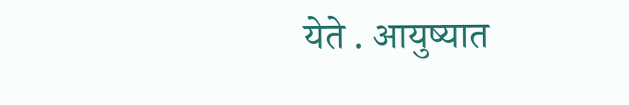येते . आयुष्यात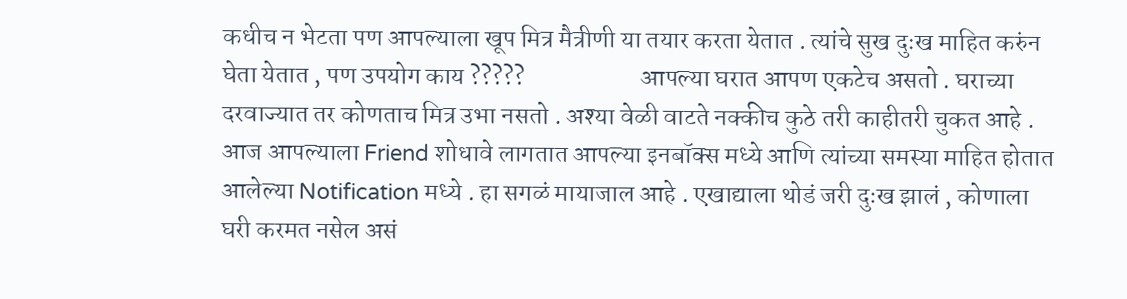कधीच न भेटता पण आपल्याला खूप मित्र मैत्रीणी या तयार करता येतात . त्यांचे सुख दुःख माहित करुंन घेता येतात , पण उपयोग काय ?????                       आपल्या घरात आपण एकटेच असतो . घराच्या दरवाज्यात तर कोणताच मित्र उभा नसतो . अश्या वेळी वाटते नक्कीच कुठे तरी काहीतरी चुकत आहे . आज आपल्याला Friend शोधावे लागतात आपल्या इनबॉक्स मध्ये आणि त्यांच्या समस्या माहित होतात आलेल्या Notification मध्ये . हा सगळं मायाजाल आहे . एखाद्याला थोडं जरी दुःख झालं , कोणाला घरी करमत नसेल असं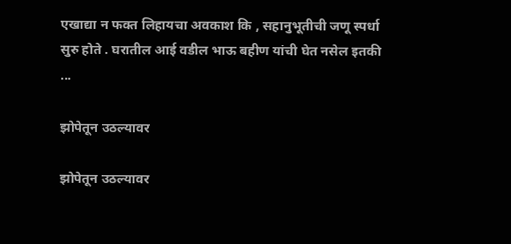एखाद्या न फक्त लिहायचा अवकाश कि , सहानुभूतीची जणू स्पर्धा सुरु होते . घरातील आई वडील भाऊ बहीण यांची घेत नसेल इतकी ...

झोपेतून उठल्यावर

झोपेतून उठल्यावर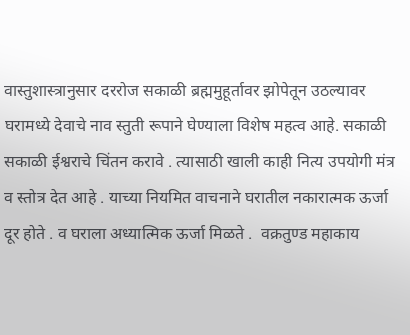वास्तुशास्त्रानुसार दररोज सकाळी ब्रह्ममुहूर्तावर झोपेतून उठल्यावर घरामध्ये देवाचे नाव स्तुती रूपाने घेण्याला विशेष महत्व आहे. सकाळी सकाळी ईश्वराचे चिंतन करावे . त्यासाठी खाली काही नित्य उपयोगी मंत्र व स्तोत्र देत आहे . याच्या नियमित वाचनाने घरातील नकारात्मक ऊर्जा दूर होते . व घराला अध्यात्मिक ऊर्जा मिळते .  वक्रतुण्ड महाकाय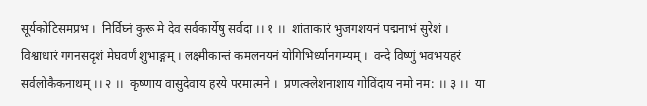सूर्यकोटिसमप्रभ ।  निर्विघ्नं कुरू मे देव सर्वकार्येषु सर्वदा ।। १ ।।  शांताकारं भुजगशयनं पद्मनाभं सुरेशं ।  विश्वाधारं गगनसदृशं मेघवर्णं शुभाङ्गम् । लक्ष्मीकान्तं कमलनयनं योगिभिर्ध्यानगम्यम् ।  वन्दे विष्णुं भवभयहरं सर्वलोकैकनाथम् ।। २ ।।  कृष्णाय वासुदेवाय हरये परमात्मने ।  प्रणत्क्लेशनाशाय गोविंदाय नमो नम: ।। ३ ।।  या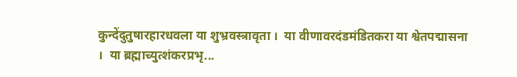कुन्देंदुतुषारहारधवला या शुभ्रवस्त्रावृता ।  या वीणावरदंडमंडितकरा या श्वेतपद्मासना ।  या ब्रह्माच्युत्शंकरप्रभृ...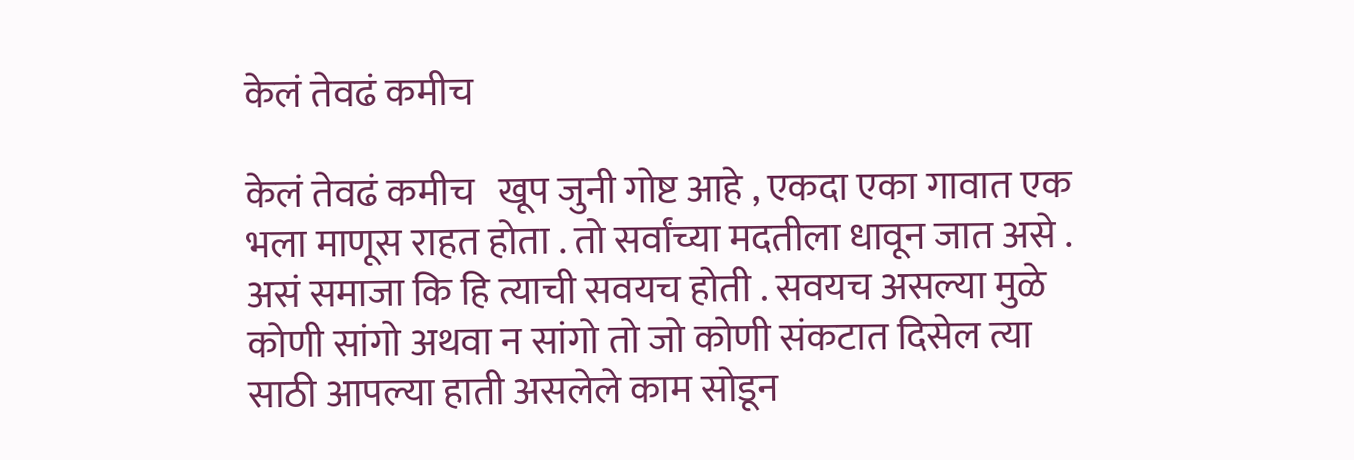केलं तेवढं कमीच

केलं तेवढं कमीच   खूप जुनी गोष्ट आहे , एकदा एका गावात एक भला माणूस राहत होता . तो सर्वांच्या मदतीला धावून जात असे . असं समाजा कि हि त्याची सवयच होती . सवयच असल्या मुळे कोणी सांगो अथवा न सांगो तो जो कोणी संकटात दिसेल त्या साठी आपल्या हाती असलेले काम सोडून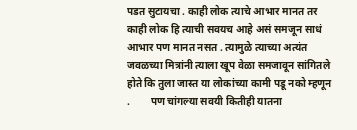पडत सुटायचा . काही लोक त्याचे आभार मानत तर काही लोक हि त्याची सवयच आहे असं समजून साधं आभार पण मानत नसत . त्यामुळे त्याच्या अत्यंत जवळच्या मित्रांनी त्याला खूप वेळा समजावून सांगितले होते कि तुला जास्त या लोकांच्या कामी पडू नको म्हणून .        पण चांगल्या सवयी कितीही यातना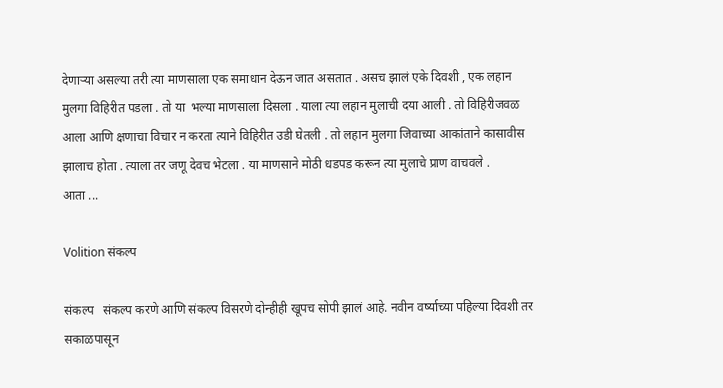देणाऱ्या असल्या तरी त्या माणसाला एक समाधान देऊन जात असतात . असच झालं एके दिवशी , एक लहान मुलगा विहिरीत पडला . तो या  भल्या माणसाला दिसला . याला त्या लहान मुलाची दया आली . तो विहिरीजवळ आला आणि क्षणाचा विचार न करता त्याने विहिरीत उडी घेतली . तो लहान मुलगा जिवाच्या आकांताने कासावीस झालाच होता . त्याला तर जणू देवच भेटला . या माणसाने मोठी धडपड करून त्या मुलाचे प्राण वाचवले .               आता ...

Volition संकल्प

संकल्प   संकल्प करणे आणि संकल्प विसरणे दोन्हीही खूपच सोपी झालं आहे. नवीन वर्ष्याच्या पहिल्या दिवशी तर सकाळपासून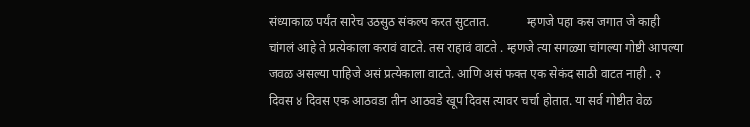संध्याकाळ पर्यंत सारेच उठसुठ संकल्प करत सुटतात.            म्हणजे पहा कस जगात जे काही चांगलं आहे ते प्रत्येकाला करावं वाटते. तस राहावं वाटते . म्हणजे त्या सगळ्या चांगल्या गोष्टी आपल्या जवळ असल्या पाहिजे असं प्रत्येकाला वाटते. आणि असं फक्त एक सेकंद साठी वाटत नाही . २ दिवस ४ दिवस एक आठवडा तीन आठवडे खूप दिवस त्यावर चर्चा होतात. या सर्व गोष्टीत वेळ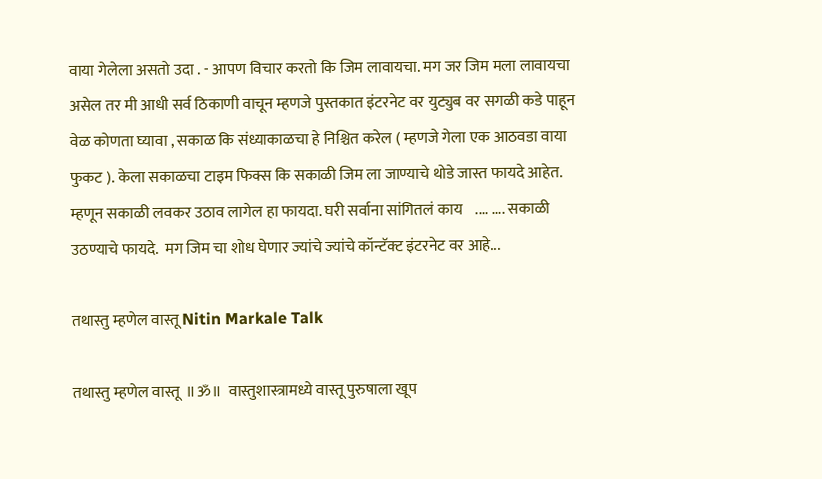वाया गेलेला असतो उदा . - आपण विचार करतो कि जिम लावायचा. मग जर जिम मला लावायचा असेल तर मी आधी सर्व ठिकाणी वाचून म्हणजे पुस्तकात इंटरनेट वर युट्युब वर सगळी कडे पाहून वेळ कोणता घ्यावा , सकाळ कि संध्याकाळचा हे निश्चित करेल ( म्हणजे गेला एक आठवडा वाया फुकट ). केला सकाळचा टाइम फिक्स कि सकाळी जिम ला जाण्याचे थोडे जास्त फायदे आहेत. म्हणून सकाळी लवकर उठाव लागेल हा फायदा. घरी सर्वाना सांगितलं काय    .... .... सकाळी उठण्याचे फायदे.  मग जिम चा शोध घेणार ज्यांचे ज्यांचे कॉन्टॅक्ट इंटरनेट वर आहे...

तथास्तु म्हणेल वास्तू Nitin Markale Talk

तथास्तु म्हणेल वास्तू  ॥ॐ॥  वास्तुशास्त्रामध्ये वास्तू पुरुषाला खूप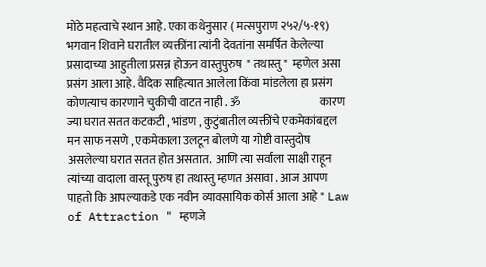मोठे महत्वाचे स्थान आहे. एका कथेनुसार ( मत्सपुराण २५२/५-१९) भगवान शिवाने घरातील व्यक्तींना त्यांनी देवतांना समर्पित केलेल्या प्रसादाच्या आहुतीला प्रसन्न होऊन वास्तुपुरुष  " तथास्तु "  म्हणेल असा प्रसंग आला आहे. वैदिक साहित्यात आलेला किंवा मांडलेला हा प्रसंग कोणत्याच कारणाने चुकीची वाटत नाही . ॐ                                   कारण ज्या घरात सतत कटकटी , भांडण , कुटुंबातील व्यक्तींचे एकमेकांबद्दल मन साफ नसणे , एकमेकाला उलटून बोलणे या गोष्टी वास्तुदोष असलेल्या घरात सतत होत असतात.  आणि त्या सर्वाला साक्षी राहून त्यांच्या वादाला वास्तू पुरुष हा तथास्तु म्हणत असावा . आज आपण पाहतो कि आपल्याकडे एक नवीन व्यावसायिक कोर्स आला आहे " Law of Attraction " म्हणजे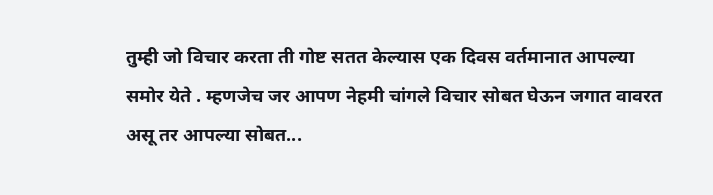तुम्ही जो विचार करता ती गोष्ट सतत केल्यास एक दिवस वर्तमानात आपल्या समोर येते . म्हणजेच जर आपण नेहमी चांगले विचार सोबत घेऊन जगात वावरत असू तर आपल्या सोबत...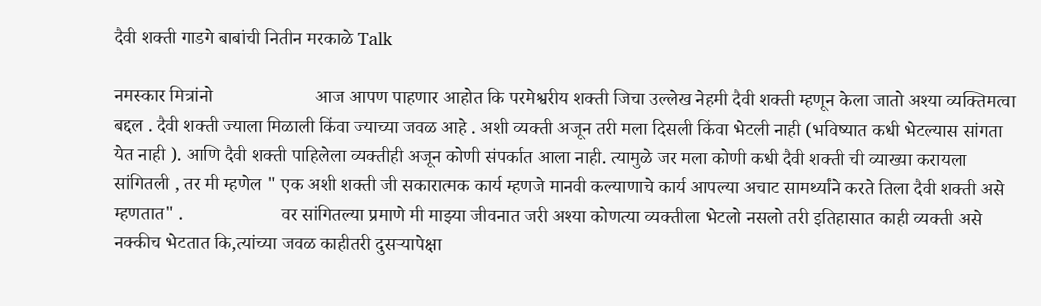दैवी शक्ती गाडगे बाबांची नितीन मरकाळे Talk

नमस्कार मित्रांनो                      आज आपण पाहणार आहोत कि परमेश्वरीय शक्ती जिचा उल्लेख नेहमी दैवी शक्ती म्हणून केला जातो अश्या व्यक्तिमत्वा बद्दल . दैवी शक्ती ज्याला मिळाली किंवा ज्याच्या जवळ आहे . अशी व्यक्ती अजून तरी मला दिसली किंवा भेटली नाही (भविष्यात कधी भेटल्यास सांगता येत नाही ). आणि दैवी शक्ती पाहिलेला व्यक्तीही अजून कोणी संपर्कात आला नाही. त्यामुळे जर मला कोणी कधी दैवी शक्ती ची व्याख्या करायला सांगितली , तर मी म्हणेल " एक अशी शक्ती जी सकारात्मक कार्य म्हणजे मानवी कल्याणाचे कार्य आपल्या अचाट सामर्थ्यांने करते तिला दैवी शक्ती असे म्हणतात" .                     वर सांगितल्या प्रमाणे मी माझ्या जीवनात जरी अश्या कोणत्या व्यक्तीला भेटलो नसलो तरी इतिहासात काही व्यक्ती असे नक्कीच भेटतात कि,त्यांच्या जवळ काहीतरी दुसऱ्यापेक्षा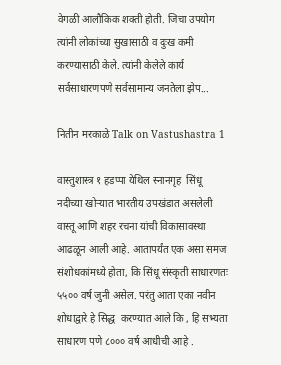वेगळी आलौकिक शक्ती होती. जिचा उपयोग त्यांनी लोकांच्या सुखासाठी व दुःख कमी करण्यासाठी केले. त्यांनी केलेले कार्य सर्वसाधारणपणे सर्वसामान्य जनतेला झेप...

नितीन मरकाळे Talk on Vastushastra 1

वास्तुशास्त्र १ हडप्पा येथिल स्नानगृह  सिंधू नदीच्या खोऱ्यात भारतीय उपखंडात असलेली वास्तू आणि शहर रचना यांची विकासावस्था आढळून आली आहे. आतापर्यंत एक असा समज संशोधकांमध्ये होता, कि सिंधू संस्कृती साधारणतः ५५०० वर्ष जुनी असेल. परंतु आता एका नवीन शोधाद्वारे हे सिद्ध  करण्यात आले कि , हि सभ्यता साधारण पणे ८००० वर्ष आधीची आहे .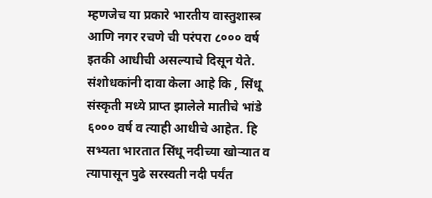म्हणजेच या प्रकारे भारतीय वास्तुशास्त्र आणि नगर रचणे ची परंपरा ८००० वर्ष इतकी आधीची असल्याचे दिसून येते.  संशोधकांनी दावा केला आहे कि , सिंधू संस्कृती मध्ये प्राप्त झालेले मातीचे भांडे ६००० वर्ष व त्याही आधीचे आहेत. हि सभ्यता भारतात सिंधू नदीच्या खोऱ्यात व त्यापासून पुढे सरस्वती नदी पर्यंत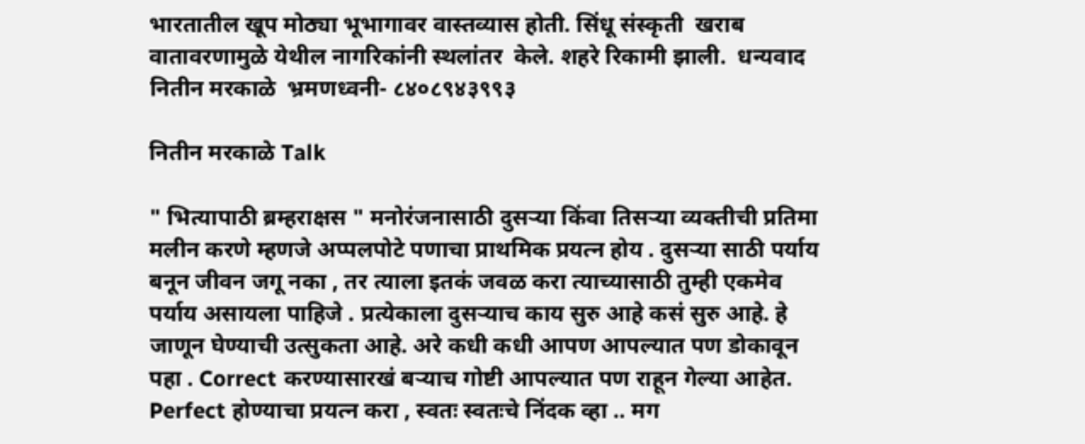भारतातील खूप मोठ्या भूभागावर वास्तव्यास होती. सिंधू संस्कृती  खराब वातावरणामुळे येथील नागरिकांनी स्थलांतर  केले. शहरे रिकामी झाली.  धन्यवाद  नितीन मरकाळे  भ्रमणध्वनी- ८४०८९४३९९३

नितीन मरकाळे Talk

" भित्यापाठी ब्रम्हराक्षस " मनोरंजनासाठी दुसऱ्या किंवा तिसऱ्या व्यक्तीची प्रतिमा मलीन करणे म्हणजे अप्पलपोटे पणाचा प्राथमिक प्रयत्न होय . दुसऱ्या साठी पर्याय  बनून जीवन जगू नका , तर त्याला इतकं जवळ करा त्याच्यासाठी तुम्ही एकमेव पर्याय असायला पाहिजे . प्रत्येकाला दुसऱ्याच काय सुरु आहे कसं सुरु आहे. हे जाणून घेण्याची उत्सुकता आहे. अरे कधी कधी आपण आपल्यात पण डोकावून पहा . Correct करण्यासारखं बऱ्याच गोष्टी आपल्यात पण राहून गेल्या आहेत. Perfect होण्याचा प्रयत्न करा , स्वतः स्वतःचे निंदक व्हा .. मग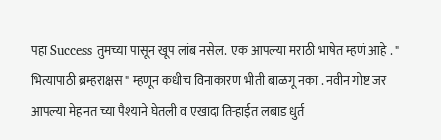पहा Success तुमच्या पासून खूप लांब नसेल.  एक आपल्या मराठी भाषेत म्हणं आहे . " भित्यापाठी ब्रम्हराक्षस " म्हणून कधीच विनाकारण भीती बाळगू नका . नवीन गोष्ट जर आपल्या मेहनत च्या पैश्याने घेतली व एखादा तिऱ्हाईत लबाड धुर्त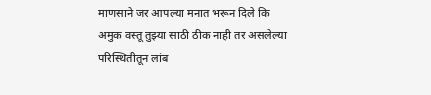माणसाने जर आपल्या मनात भरून दिले कि अमुक वस्तू तुझ्या साठी ठीक नाही तर असलेल्या परिस्थितीतून लांब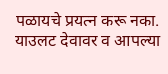पळायचे प्रयत्न करू नका. याउलट देवावर व आपल्या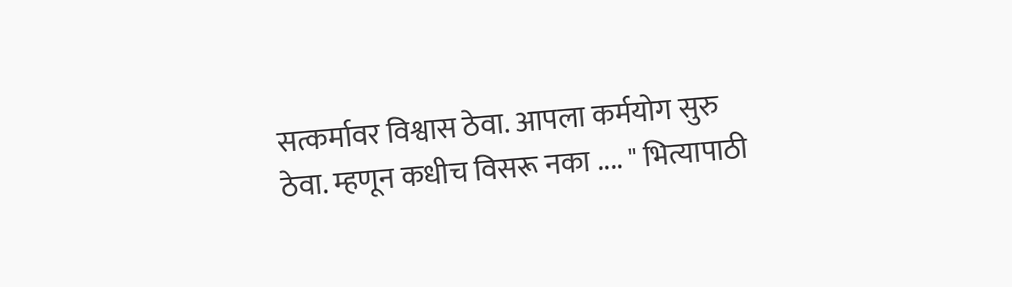सत्कर्मावर विश्वास ठेवा. आपला कर्मयोग सुरु ठेवा. म्हणून कधीच विसरू नका .... " भित्यापाठी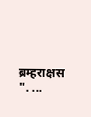ब्रम्हराक्षस ". ...